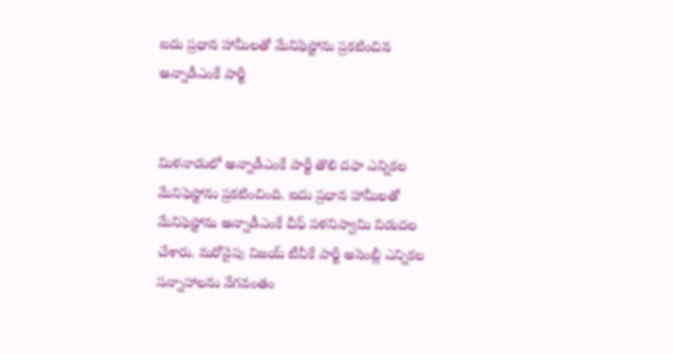ఐదు ప్రధాన హామీలతో మేనిఫెస్టోను ప్రకటించిన అన్నాడీఎంకే పార్టీ


మిళనాడులో అన్నాడీఎంకే పార్టీ తొలి దఫా ఎన్నికల మేనిఫెస్టోను ప్రకటించింది. ఐదు ప్రధాన హామీలతో మేనిఫెస్టోను అన్నాడీఎంకే చీఫ్ పళనిస్వామి విడుదల చేశారు. మరోవైపు విజయ్ టీవీకే పార్టీ అసెంబ్లీ ఎన్నికల సన్నాహాలను వేగవంతం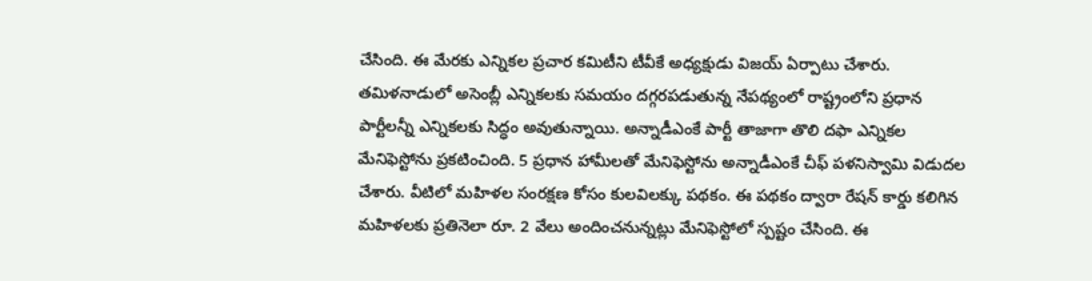చేసింది. ఈ మేరకు ఎన్నికల ప్రచార కమిటీని టీవీకే అధ్యక్షుడు విజయ్ ఏర్పాటు చేశారు.  తమిళనాడులో అసెంబ్లీ ఎన్నికలకు సమయం దగ్గరపడుతున్న నేపథ్యంలో రాష్ట్రంలోని ప్రధాన పార్టీలన్నీ ఎన్నికలకు సిద్ధం అవుతున్నాయి. అన్నాడీఎంకే పార్టీ తాజాగా తొలి దఫా ఎన్నికల మేనిఫెస్టోను ప్రకటించింది. 5 ప్రధాన హామీలతో మేనిఫెస్టోను అన్నాడీఎంకే చీఫ్ పళనిస్వామి విడుదల చేశారు. వీటిలో మహిళల సంరక్షణ కోసం కులవిలక్కు పథకం. ఈ పథకం ద్వారా రేషన్ కార్డు కలిగిన మహిళలకు ప్రతినెలా రూ. 2 వేలు అందించనున్నట్లు మేనిఫెస్టోలో స్పష్టం చేసింది. ఈ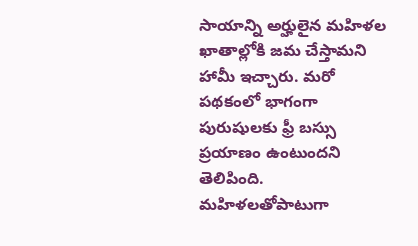సాయాన్ని అర్హులైన మహిళల ఖాతాల్లోకి జమ చేస్తామని హామీ ఇచ్చారు. మరో పథకంలో భాగంగా పురుషులకు ఫ్రీ బస్సు ప్రయాణం ఉంటుందని తెలిపింది. మహిళలతోపాటుగా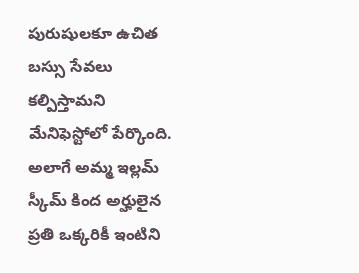పురుషులకూ ఉచిత బస్సు సేవలు కల్పిస్తామని మేనిఫెస్టోలో పేర్కొంది. అలాగే అమ్మ ఇల్లమ్ స్కీమ్ కింద అర్హులైన ప్రతి ఒక్కరికీ ఇంటిని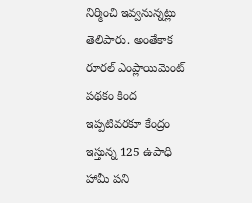నిర్మించి ఇవ్వనున్నట్లు తెలిపారు. అంతేకాక రూరల్ ఎంప్లాయిమెంట్ పథకం కింద ఇప్పటివరకూ కేంద్రం ఇస్తున్న 125 ఉపాధి హామీ పని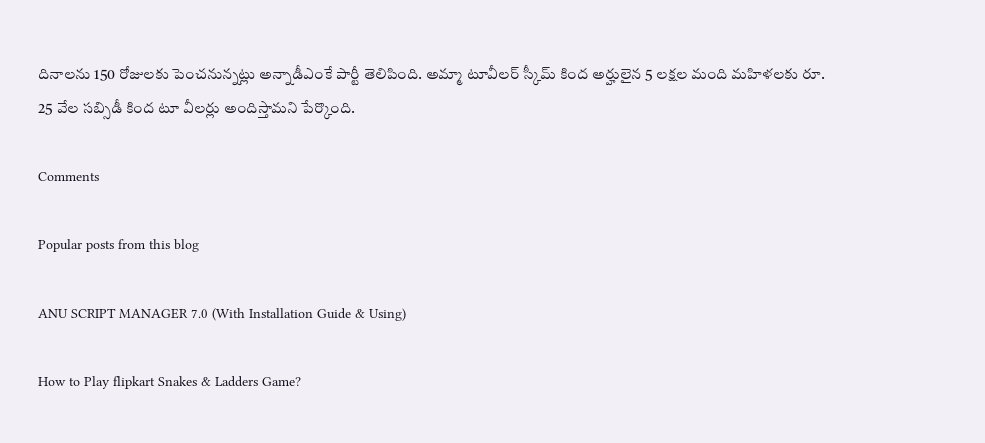దినాలను 150 రోజులకు పెంచనున్నట్లు అన్నాడీఎంకే పార్టీ తెలిపింది. అమ్మా టూవీలర్ స్కీమ్ కింద అర్హులైన 5 లక్షల మంది మహిళలకు రూ. 25 వేల సబ్సిడీ కింద టూ వీలర్లు అందిస్తామని పేర్కొంది.

Comments

Popular posts from this blog

ANU SCRIPT MANAGER 7.0 (With Installation Guide & Using)

How to Play flipkart Snakes & Ladders Game?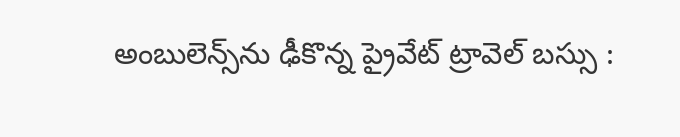అంబులెన్స్‌ను ఢీకొన్న ప్రైవేట్ ట్రావెల్ బస్సు :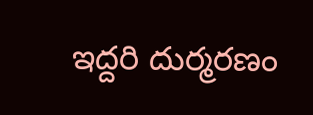ఇద్దరి దుర్మరణం